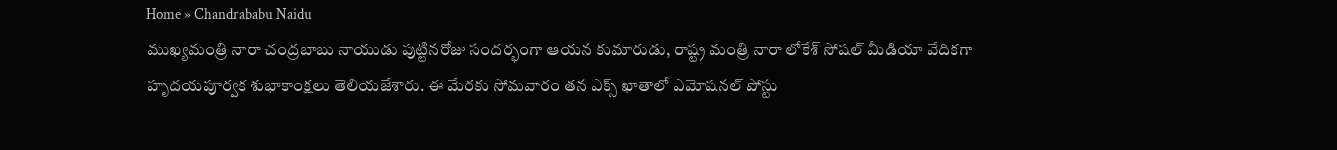Home » Chandrababu Naidu
ముఖ్యమంత్రి నారా చంద్రబాబు నాయుడు పుట్టినరోజు సందర్భంగా ఆయన కుమారుడు, రాష్ట్ర మంత్రి నారా లోకేశ్ సోషల్ మీడియా వేదికగా హృదయపూర్వక శుభాకాంక్షలు తెలియజేశారు. ఈ మేరకు సోమవారం తన ఎక్స్ ఖాతాలో ఎమోషనల్ పోస్టు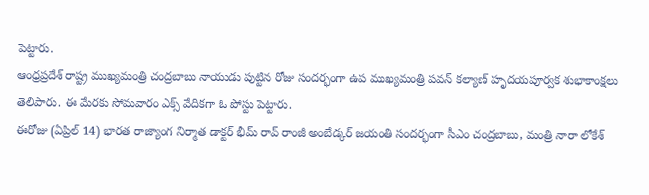పెట్టారు.
ఆంధ్రప్రదేశ్ రాష్ట్ర ముఖ్యమంత్రి చంద్రబాబు నాయుడు పుట్టిన రోజు సందర్భంగా ఉప ముఖ్యమంత్రి పవన్ కల్యాణ్ హృదయపూర్వక శుభాకాంక్షలు తెలిపారు. ఈ మేరకు సోమవారం ఎక్స్ వేదికగా ఓ పోస్టు పెట్టారు.
ఈరోజు (ఏప్రిల్ 14) భారత రాజ్యాంగ నిర్మాత డాక్టర్ భీమ్ రావ్ రాంజీ అంబేడ్కర్ జయంతి సందర్భంగా సీఎం చంద్రబాబు, మంత్రి నారా లోకేశ్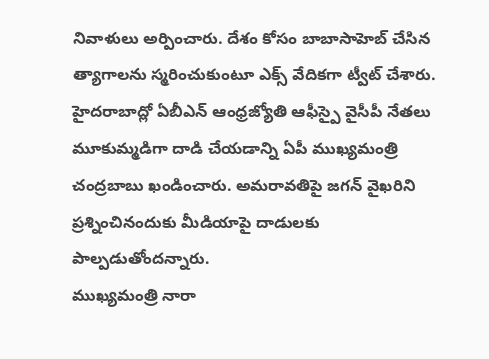నివాళులు అర్పించారు. దేశం కోసం బాబాసాహెబ్ చేసిన త్యాగాలను స్మరించుకుంటూ ఎక్స్ వేదికగా ట్వీట్ చేశారు.
హైదరాబాద్లో ఏబీఎన్ ఆంధ్రజ్యోతి ఆఫీస్పై వైసీపీ నేతలు మూకుమ్మడిగా దాడి చేయడాన్ని ఏపీ ముఖ్యమంత్రి చంద్రబాబు ఖండించారు. అమరావతిపై జగన్ వైఖరిని ప్రశ్నించినందుకు మీడియాపై దాడులకు పాల్పడుతోందన్నారు.
ముఖ్యమంత్రి నారా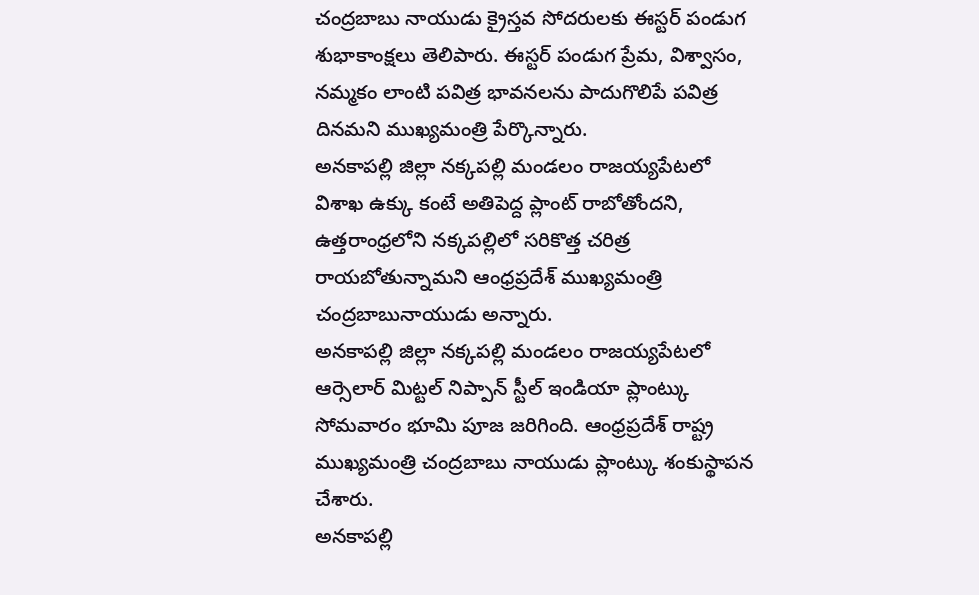చంద్రబాబు నాయుడు క్రైస్తవ సోదరులకు ఈస్టర్ పండుగ శుభాకాంక్షలు తెలిపారు. ఈస్టర్ పండుగ ప్రేమ, విశ్వాసం, నమ్మకం లాంటి పవిత్ర భావనలను పాదుగొలిపే పవిత్ర దినమని ముఖ్యమంత్రి పేర్కొన్నారు.
అనకాపల్లి జిల్లా నక్కపల్లి మండలం రాజయ్యపేటలో విశాఖ ఉక్కు కంటే అతిపెద్ద ప్లాంట్ రాబోతోందని, ఉత్తరాంధ్రలోని నక్కపల్లిలో సరికొత్త చరిత్ర రాయబోతున్నామని ఆంధ్రప్రదేశ్ ముఖ్యమంత్రి చంద్రబాబునాయుడు అన్నారు.
అనకాపల్లి జిల్లా నక్కపల్లి మండలం రాజయ్యపేటలో ఆర్సెలార్ మిట్టల్ నిప్పాన్ స్టీల్ ఇండియా ప్లాంట్కు సోమవారం భూమి పూజ జరిగింది. ఆంధ్రప్రదేశ్ రాష్ట్ర ముఖ్యమంత్రి చంద్రబాబు నాయుడు ప్లాంట్కు శంకుస్థాపన చేశారు.
అనకాపల్లి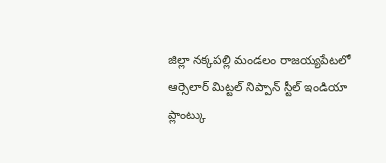జిల్లా నక్కపల్లి మండలం రాజయ్యపేటలో ఆర్సెలార్ మిట్టల్ నిప్పాన్ స్టీల్ ఇండియా ప్లాంట్కు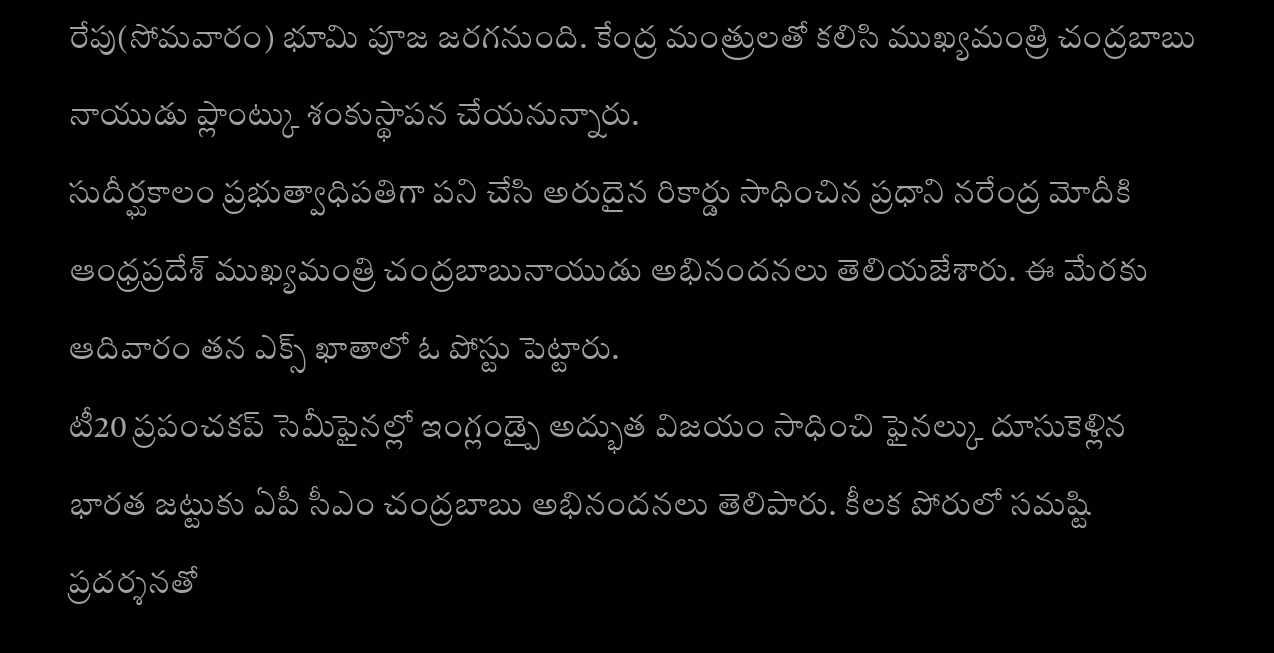రేపు(సోమవారం) భూమి పూజ జరగనుంది. కేంద్ర మంత్రులతో కలిసి ముఖ్యమంత్రి చంద్రబాబు నాయుడు ప్లాంట్కు శంకుస్థాపన చేయనున్నారు.
సుదీర్ఘకాలం ప్రభుత్వాధిపతిగా పని చేసి అరుదైన రికార్డు సాధించిన ప్రధాని నరేంద్ర మోదీకి ఆంధ్రప్రదేశ్ ముఖ్యమంత్రి చంద్రబాబునాయుడు అభినందనలు తెలియజేశారు. ఈ మేరకు ఆదివారం తన ఎక్స్ ఖాతాలో ఓ పోస్టు పెట్టారు.
టీ20 ప్రపంచకప్ సెమీఫైనల్లో ఇంగ్లండ్పై అద్భుత విజయం సాధించి ఫైనల్కు దూసుకెళ్లిన భారత జట్టుకు ఏపీ సీఎం చంద్రబాబు అభినందనలు తెలిపారు. కీలక పోరులో సమష్టి ప్రదర్శనతో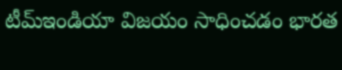టీమ్ఇండియా విజయం సాధించడం భారత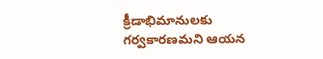క్రీడాభిమానులకు గర్వకారణమని ఆయన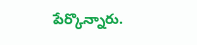పేర్కొన్నారు.